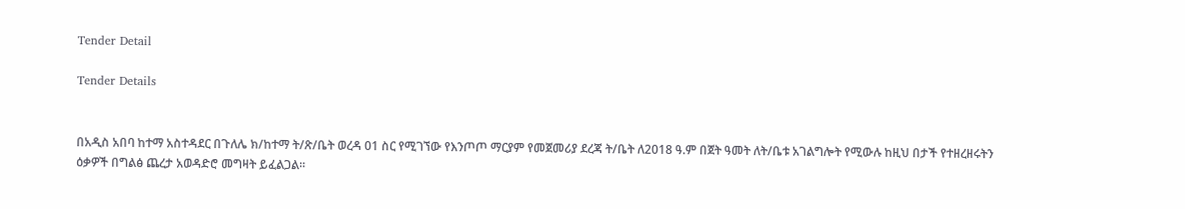Tender Detail

Tender Details


በአዲስ አበባ ከተማ አስተዳደር በጉለሌ ክ/ከተማ ት/ጽ/ቤት ወረዳ 01 ስር የሚገኘው የእንጦጦ ማርያም የመጀመሪያ ደረጃ ት/ቤት ለ2018 ዓ.ም በጀት ዓመት ለት/ቤቱ አገልግሎት የሚውሉ ከዚህ በታች የተዘረዘሩትን ዕቃዎች በግልፅ ጨረታ አወዳድሮ መግዛት ይፈልጋል፡፡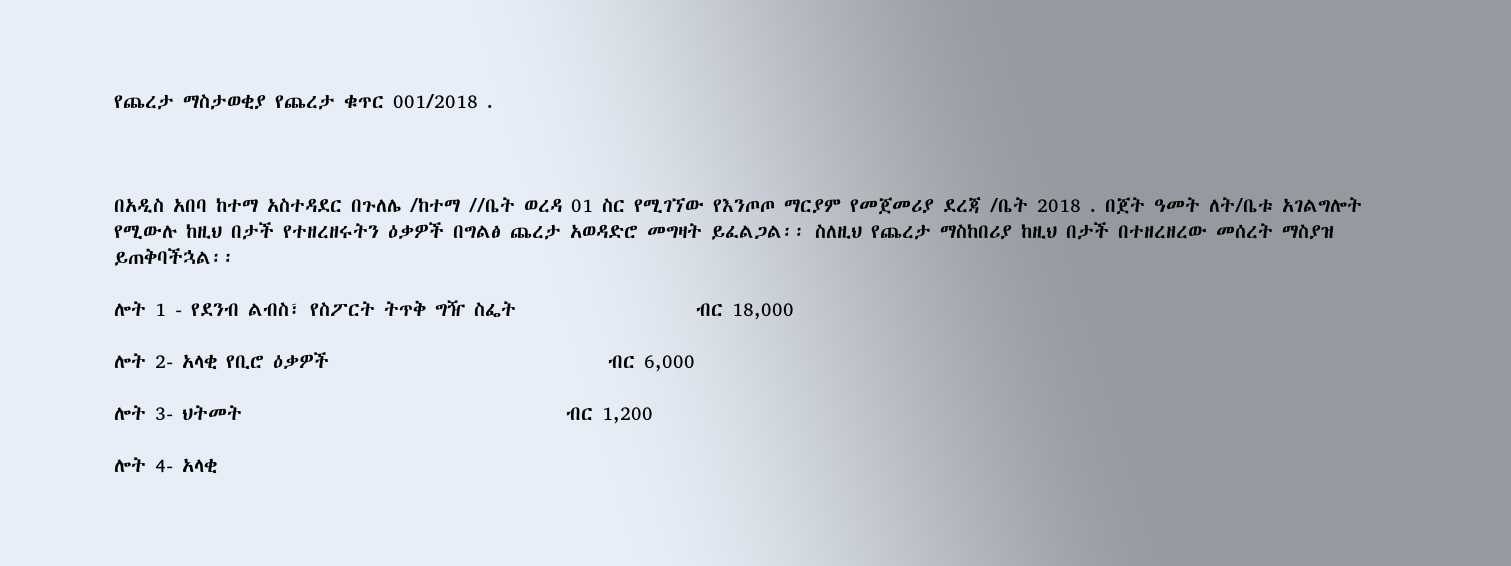የጨረታ ማስታወቂያ የጨረታ ቁጥር 001/2018 .



በአዲስ አበባ ከተማ አስተዳደር በጉለሌ /ከተማ //ቤት ወረዳ 01 ስር የሚገኘው የእንጦጦ ማርያም የመጀመሪያ ደረጃ /ቤት 2018 . በጀት ዓመት ለት/ቤቱ አገልግሎት የሚውሉ ከዚህ በታች የተዘረዘሩትን ዕቃዎች በግልፅ ጨረታ አወዳድሮ መግዛት ይፈልጋል፡፡ ስለዚህ የጨረታ ማስከበሪያ ከዚህ በታች በተዘረዘረው መሰረት ማስያዝ ይጠቅባችኋል፡፡

ሎት 1 - የደንብ ልብስ፣ የስፖርት ትጥቅ ግዥ ስፌት                    ብር 18,000

ሎት 2- አላቂ የቢሮ ዕቃዎች                               ብር 6,000

ሎት 3- ህትመት                                    ብር 1,200

ሎት 4- አላቂ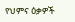የህምና ዕቃዎች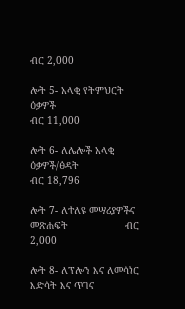ብር 2,000

ሎት 5- አላቂ የትምህርት ዕቃዎች                                    ብር 11,000

ሎት 6- ለሌሎች አላቂ ዕቃዎች/ፅዳት                               ብር 18,796

ሎት 7- ለተለዩ መሣሪያዎችና መጽሐፍት                   ብር 2,000

ሎት 8- ለፕሎን እና ለመሳነር እድሳት እና ጥገና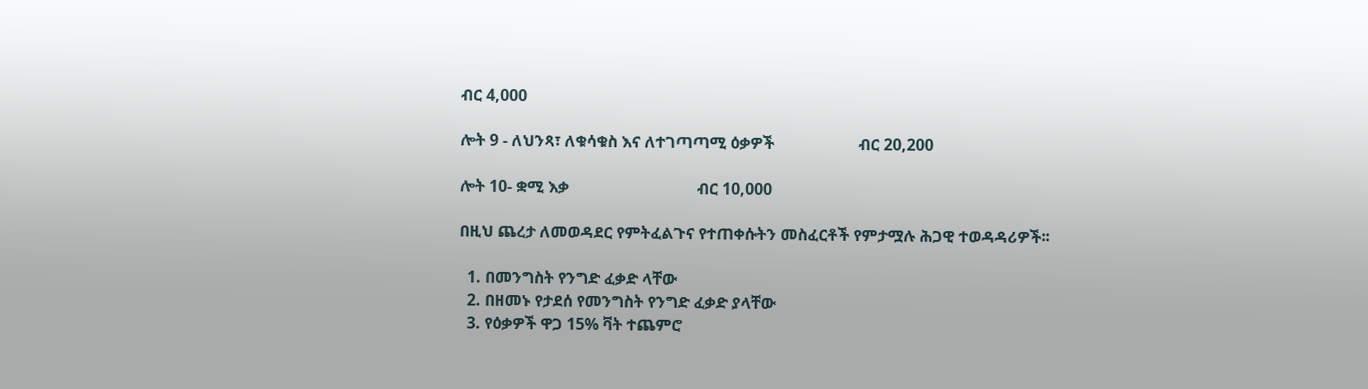ብር 4,000

ሎት 9 - ለህንጻ፣ ለቁሳቁስ እና ለተገጣጣሚ ዕቃዎች                     ብር 20,200

ሎት 10- ቋሚ እቃ                                ብር 10,000

በዚህ ጨረታ ለመወዳደር የምትፈልጉና የተጠቀሱትን መስፈርቶች የምታሟሉ ሕጋዊ ተወዳዳሪዎች፡፡

  1. በመንግስት የንግድ ፈቃድ ላቸው
  2. በዘመኑ የታደሰ የመንግስት የንግድ ፈቃድ ያላቸው
  3. የዕቃዎች ዋጋ 15% ቫት ተጨምሮ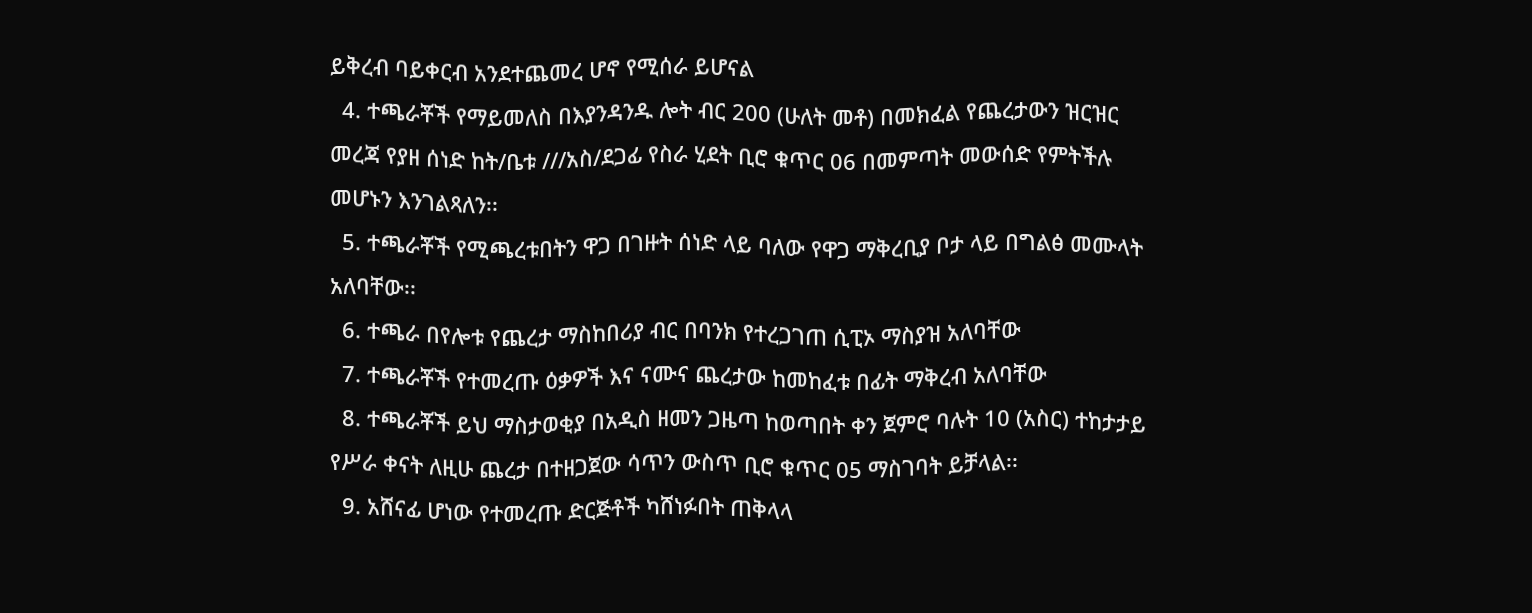ይቅረብ ባይቀርብ አንደተጨመረ ሆኖ የሚሰራ ይሆናል
  4. ተጫራቾች የማይመለስ በእያንዳንዱ ሎት ብር 200 (ሁለት መቶ) በመክፈል የጨረታውን ዝርዝር መረጃ የያዘ ሰነድ ከት/ቤቱ ///አስ/ደጋፊ የስራ ሂደት ቢሮ ቁጥር 06 በመምጣት መውሰድ የምትችሉ መሆኑን እንገልጻለን፡፡
  5. ተጫራቾች የሚጫረቱበትን ዋጋ በገዙት ሰነድ ላይ ባለው የዋጋ ማቅረቢያ ቦታ ላይ በግልፅ መሙላት አለባቸው፡፡
  6. ተጫራ በየሎቱ የጨረታ ማስከበሪያ ብር በባንክ የተረጋገጠ ሲፒኦ ማስያዝ አለባቸው
  7. ተጫራቾች የተመረጡ ዕቃዎች እና ናሙና ጨረታው ከመከፈቱ በፊት ማቅረብ አለባቸው
  8. ተጫራቾች ይህ ማስታወቂያ በአዲስ ዘመን ጋዜጣ ከወጣበት ቀን ጀምሮ ባሉት 10 (አስር) ተከታታይ የሥራ ቀናት ለዚሁ ጨረታ በተዘጋጀው ሳጥን ውስጥ ቢሮ ቁጥር 05 ማስገባት ይቻላል፡፡
  9. አሸናፊ ሆነው የተመረጡ ድርጅቶች ካሸነፉበት ጠቅላላ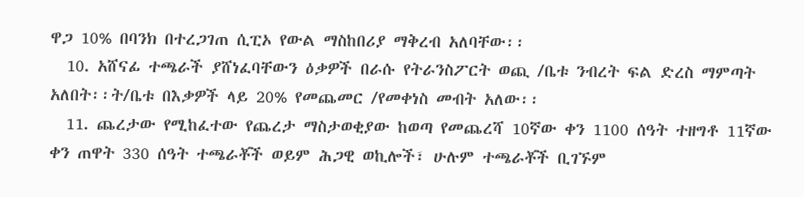ዋጋ 10% በባንክ በተረጋገጠ ሲፒኦ የውል ማስከበሪያ ማቅረብ አለባቸው፡፡
  10. አሸናፊ ተጫራች ያሸነፈባቸውን ዕቃዎች በራሱ የትራንስፖርት ወጪ /ቤቱ ንብረት ፍል ድረስ ማምጣት አለበት፡፡ት/ቤቱ በእቃዎች ላይ 20% የመጨመር /የመቀነስ መብት አለው፡፡
  11. ጨረታው የሚከፈተው የጨረታ ማስታወቂያው ከወጣ የመጨረሻ 10ኛው ቀን 1100 ሰዓት ተዘግቶ 11ኛው ቀን ጠዋት 330 ሰዓት ተጫራቾች ወይም ሕጋዊ ወኪሎች፣ ሁሉም ተጫራቾች ቢገኙም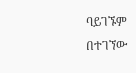ባይገኙም በተገኘው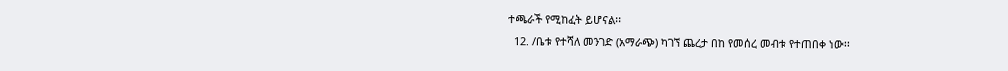ተጫራች የሚከፈት ይሆናል፡፡
  12. /ቤቱ የተሻለ መንገድ (አማራጭ) ካገኘ ጨረታ በከ የመሰረ መብቱ የተጠበቀ ነው፡፡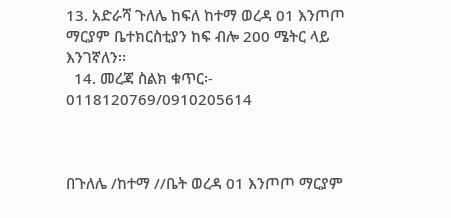13. አድራሻ ጉለሌ ከፍለ ከተማ ወረዳ 01 እንጦጦ ማርያም ቤተክርስቲያን ከፍ ብሎ 200 ሜትር ላይ እንገኛለን፡፡
  14. መረጃ ስልክ ቁጥር፡- 0118120769/0910205614



በጉለሌ /ከተማ //ቤት ወረዳ 01 እንጦጦ ማርያም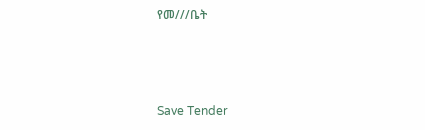የመ///ቤት



Save Tender